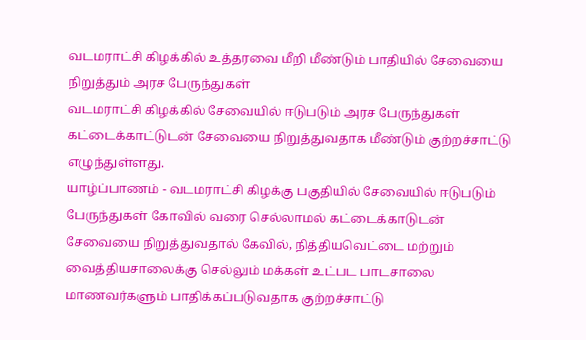வடமராட்சி கிழக்கில் உத்தரவை மீறி மீண்டும் பாதியில் சேவையை நிறுத்தும் அரச பேருந்துகள்
வடமராட்சி கிழக்கில் சேவையில் ஈடுபடும் அரச பேருந்துகள் கட்டைக்காட்டுடன் சேவையை நிறுத்துவதாக மீண்டும் குற்றச்சாட்டு எழுந்துள்ளது.
யாழ்ப்பாணம் - வடமராட்சி கிழக்கு பகுதியில் சேவையில் ஈடுபடும் பேருந்துகள் கோவில் வரை செல்லாமல் கட்டைக்காடுடன் சேவையை நிறுத்துவதால் கேவில், நித்தியவெட்டை மற்றும் வைத்தியசாலைக்கு செல்லும் மக்கள் உட்பட பாடசாலை மாணவர்களும் பாதிக்கப்படுவதாக குற்றச்சாட்டு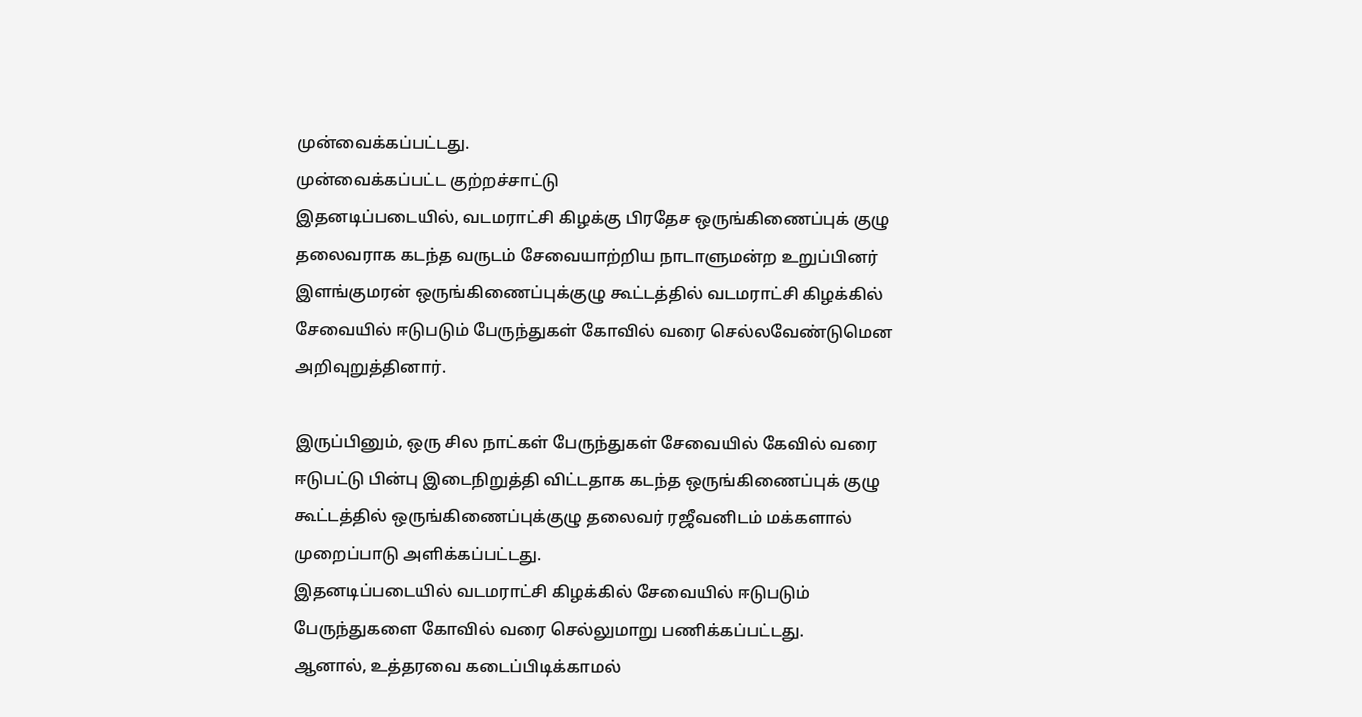முன்வைக்கப்பட்டது.
முன்வைக்கப்பட்ட குற்றச்சாட்டு
இதனடிப்படையில், வடமராட்சி கிழக்கு பிரதேச ஒருங்கிணைப்புக் குழு தலைவராக கடந்த வருடம் சேவையாற்றிய நாடாளுமன்ற உறுப்பினர் இளங்குமரன் ஒருங்கிணைப்புக்குழு கூட்டத்தில் வடமராட்சி கிழக்கில் சேவையில் ஈடுபடும் பேருந்துகள் கோவில் வரை செல்லவேண்டுமென அறிவுறுத்தினார்.

இருப்பினும், ஒரு சில நாட்கள் பேருந்துகள் சேவையில் கேவில் வரை ஈடுபட்டு பின்பு இடைநிறுத்தி விட்டதாக கடந்த ஒருங்கிணைப்புக் குழு கூட்டத்தில் ஒருங்கிணைப்புக்குழு தலைவர் ரஜீவனிடம் மக்களால் முறைப்பாடு அளிக்கப்பட்டது.
இதனடிப்படையில் வடமராட்சி கிழக்கில் சேவையில் ஈடுபடும் பேருந்துகளை கோவில் வரை செல்லுமாறு பணிக்கப்பட்டது.
ஆனால், உத்தரவை கடைப்பிடிக்காமல்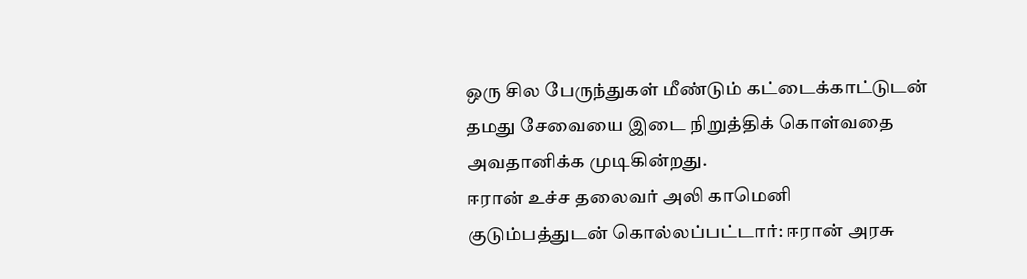ஒரு சில பேருந்துகள் மீண்டும் கட்டைக்காட்டுடன் தமது சேவையை இடை நிறுத்திக் கொள்வதை அவதானிக்க முடிகின்றது.
ஈரான் உச்ச தலைவர் அலி காமெனி குடும்பத்துடன் கொல்லப்பட்டார்: ஈரான் அரசு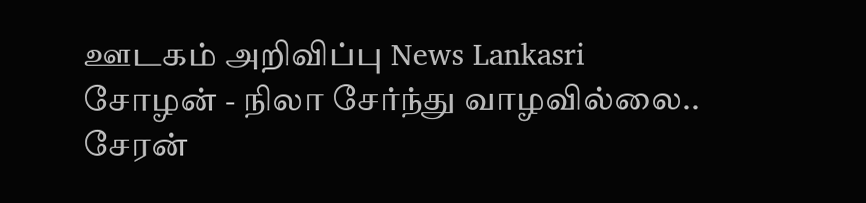ஊடகம் அறிவிப்பு News Lankasri
சோழன் - நிலா சேர்ந்து வாழவில்லை.. சேரன்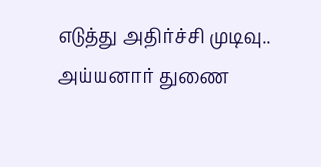எடுத்து அதிர்ச்சி முடிவு.. அய்யனார் துணை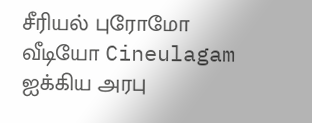சீரியல் புரோமோ வீடியோ Cineulagam
ஐக்கிய அரபு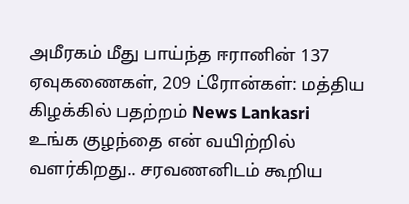அமீரகம் மீது பாய்ந்த ஈரானின் 137 ஏவுகணைகள், 209 ட்ரோன்கள்: மத்திய கிழக்கில் பதற்றம் News Lankasri
உங்க குழந்தை என் வயிற்றில் வளர்கிறது.. சரவணனிடம் கூறிய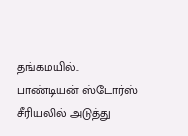தங்கமயில்.. பாண்டியன் ஸ்டோர்ஸ் சீரியலில் அடுத்து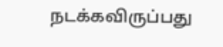நடக்கவிருப்பது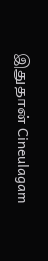இதுதான் Cineulagam